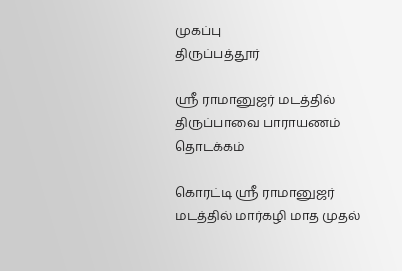முகப்பு
திருப்பத்தூர்

ஸ்ரீ ராமானுஜர் மடத்தில் திருப்பாவை பாராயணம் தொடக்கம்

கொரட்டி ஸ்ரீ ராமானுஜர் மடத்தில் மார்கழி மாத முதல்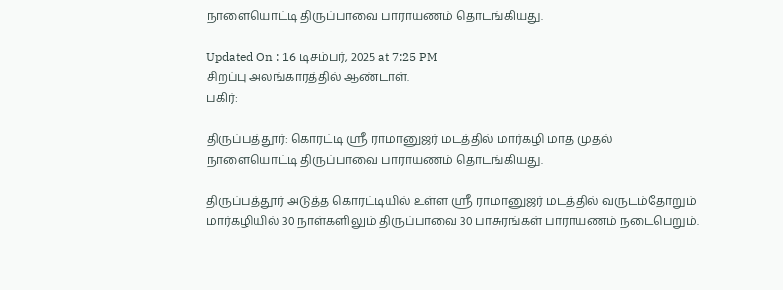நாளையொட்டி திருப்பாவை பாராயணம் தொடங்கியது.

Updated On : 16 டிசம்பர், 2025 at 7:25 PM
சிறப்பு அலங்காரத்தில் ஆண்டாள்.
பகிர்:

திருப்பத்தூர்: கொரட்டி ஸ்ரீ ராமானுஜர் மடத்தில் மார்கழி மாத முதல் நாளையொட்டி திருப்பாவை பாராயணம் தொடங்கியது.

திருப்பத்தூர் அடுத்த கொரட்டியில் உள்ள ஸ்ரீ ராமானுஜர் மடத்தில் வருடம்தோறும் மார்கழியில் 30 நாள்களிலும் திருப்பாவை 30 பாசுரங்கள் பாராயணம் நடைபெறும்.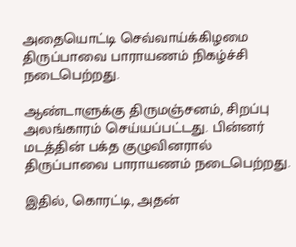அதையொட்டி செவ்வாய்க்கிழமை திருப்பாவை பாராயணம் நிகழ்ச்சி நடைபெற்றது.

ஆண்டாளுக்கு திருமஞ்சனம், சிறப்பு அலங்காரம் செய்யப்பட்டது. பின்னர் மடத்தின் பக்த குழுவினரால் திருப்பாவை பாராயணம் நடைபெற்றது.

இதில், கொரட்டி, அதன்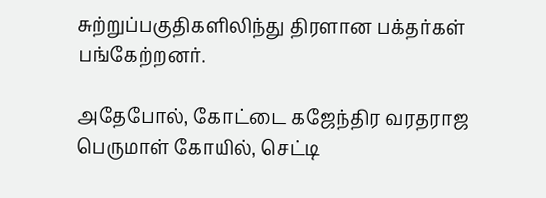சுற்றுப்பகுதிகளிலிந்து திரளான பக்தர்கள் பங்கேற்றனர்.

அதேபோல், கோட்டை கஜேந்திர வரதராஜ பெருமாள் கோயில், செட்டி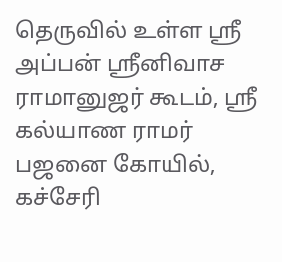தெருவில் உள்ள ஸ்ரீ அப்பன் ஸ்ரீனிவாச ராமானுஜர் கூடம், ஸ்ரீ கல்யாண ராமர் பஜனை கோயில், கச்சேரி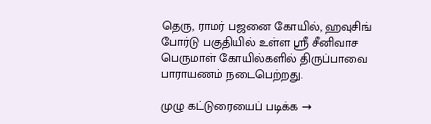தெரு, ராமர் பஜனை கோயில், ஹவுசிங் போர்டு பகுதியில் உள்ள ஸ்ரீ சீனிவாச பெருமாள் கோயில்களில் திருப்பாவை பாராயணம் நடைபெற்றது.

முழு கட்டுரையைப் படிக்க →